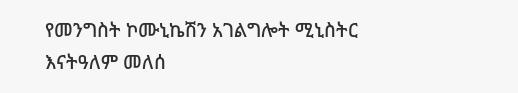የመንግስት ኮሙኒኬሽን አገልግሎት ሚኒስትር እናትዓለም መለሰ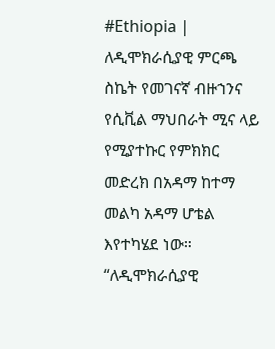#Ethiopia | ለዲሞክራሲያዊ ምርጫ ስኬት የመገናኛ ብዙኀንና የሲቪል ማህበራት ሚና ላይ የሚያተኩር የምክክር መድረክ በአዳማ ከተማ መልካ አዳማ ሆቴል እየተካሄደ ነው።
“ለዲሞክራሲያዊ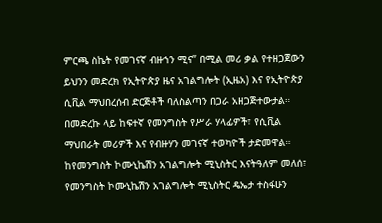ምርጫ ስኬት የመገናኛ ብዙኀን ሚና” በሚል መሪ ቃል የተዘጋጀውን ይህንን መድረክ የኢትዮጵያ ዜና አገልግሎት (ኢዜአ) እና የኢትዮጵያ ሲቪል ማህበረሰብ ድርጅቶች ባለስልጣን በጋራ አዘጋጅተውታል።
በመድረኩ ላይ ከፍተኛ የመንግስት የሥራ ሃላፊዎች፣ የሲቪል ማህበራት መሪዎች እና የብዙሃን መገናኛ ተወካዮች ታድመዋል።
ከየመንግስት ኮሙኒኬሽን አገልግሎት ሚኒስትር እናትዓለም መለሰ፣
የመንግስት ኮሙኒኬሽን አገልግሎት ሚኒስትር ዴኤታ ተስፋሁን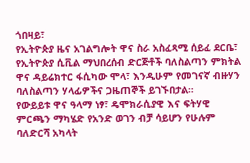ጎበዛይ፣
የኢትዮጵያ ዜና አገልግሎት ዋና ስራ አስፈጻሚ ሰይፈ ደርቤ፣
የኢትዮጵያ ሲቪል ማህበረሰብ ድርጅቶች ባለስልጣን ምክትል ዋና ዳይሬክተር ፋሲካው ሞላ፣ እንዲሁም የመገናኛ ብዙሃን ባለስልጣን ሃላፊዎችና ጋዜጠኞች ይገኙበታል።
የውይይቱ ዋና ዓላማ ነፃ፣ ዴሞክራሲያዊ እና ፍትሃዊ ምርጫን ማካሄድ የአንድ ወገን ብቻ ሳይሆን የሁሉም ባለድርሻ አካላት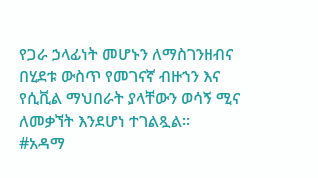የጋራ ኃላፊነት መሆኑን ለማስገንዘብና በሂደቱ ውስጥ የመገናኛ ብዙኀን እና የሲቪል ማህበራት ያላቸውን ወሳኝ ሚና ለመቃኘት እንደሆነ ተገልጿል።
#አዳማ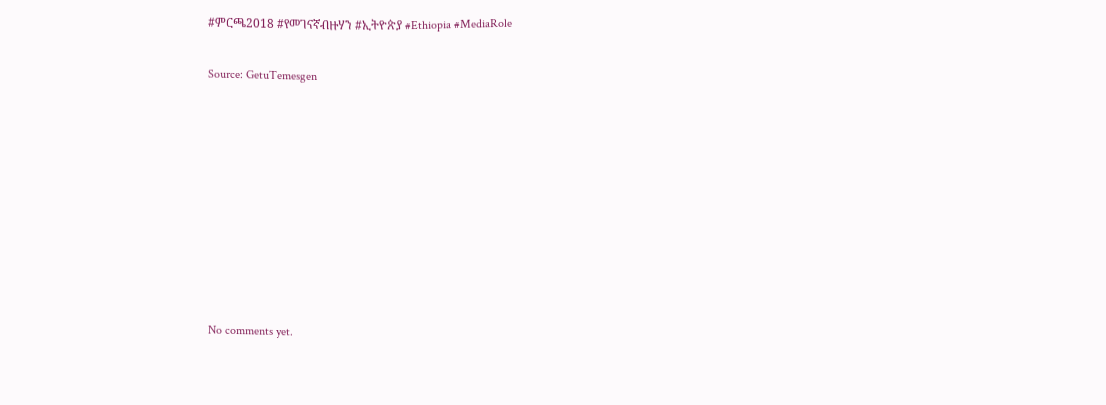#ምርጫ2018 #የመገናኛብዙሃን #ኢትዮጵያ #Ethiopia #MediaRole

Source: GetuTemesgen









No comments yet.